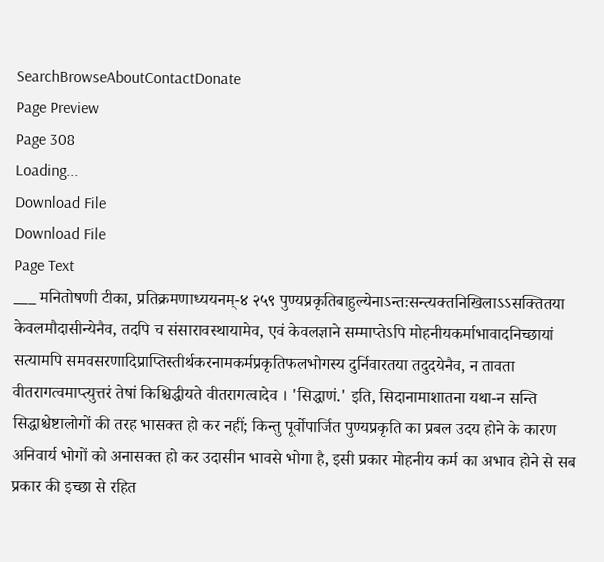SearchBrowseAboutContactDonate
Page Preview
Page 308
Loading...
Download File
Download File
Page Text
___ मनितोषणी टीका, प्रतिक्रमणाध्ययनम्-४ २५९ पुण्यप्रकृतिबाहुल्येनाऽन्तःसन्त्यक्तनिखिलाऽऽसक्तितया केवलमौदासीन्येनैव, तदपि च संसारावस्थायामेव, एवं केवलज्ञाने सम्माप्तेऽपि मोहनीयकर्माभावादनिच्छायां सत्यामपि समवसरणादिप्राप्तिस्तीर्थकरनामकर्मप्रकृतिफलभोगस्य दुर्निवारतया तदुदयेनैव, न तावता वीतरागत्वमाप्त्युत्तरं तेषां किश्चिद्धीयते वीतरागत्वादेव । 'सिद्धाणं.' इति, सिदानामाशातना यथा-न सन्ति सिद्धाश्चेष्टालोगों की तरह भासक्त हो कर नहीं; किन्तु पूर्वोपार्जित पुण्यप्रकृति का प्रबल उदय होने के कारण अनिवार्य भोगों को अनासक्त हो कर उदासीन भावसे भोगा है, इसी प्रकार मोहनीय कर्म का अभाव होने से सब प्रकार की इच्छा से रहित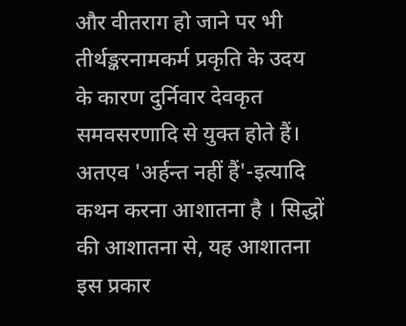और वीतराग हो जाने पर भी तीर्थङ्करनामकर्म प्रकृति के उदय के कारण दुर्निवार देवकृत समवसरणादि से युक्त होते हैं। अतएव 'अर्हन्त नहीं हैं'-इत्यादि कथन करना आशातना है । सिद्धों की आशातना से, यह आशातना इस प्रकार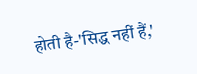होती है-'सिद्ध नहीं हैं,'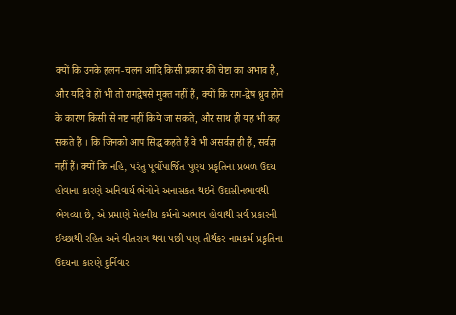क्यों कि उनके हलन-चलन आदि किसी प्रकार की चेष्टा का अभाव है, और यदि वे हों भी तो रागद्वेषसे मुक्त नहीं हैं, क्यों कि राग-द्वेष ध्रुव होने के कारण किसी से नष्ट नहीं किये जा सकते, और साथ ही यह भी कह सकते हैं । कि जिनको आप सिद्ध कहते हैं वे भी असर्वज्ञ ही हैं, सर्वज्ञ नहीं हैं। क्यों कि નહિ, પરંતુ પૂર્વોપાર્જિત પુણ્ય પ્રકૃતિના પ્રબળ ઉદય હોવાના કારણે અનિવાર્ય ભેગોને અનાસકત થઇને ઉદાસીનભાવથી ભેગવ્યા છે, એ પ્રમાણે મેહનીય કર્મનો અભાવ હોવાથી સર્વ પ્રકારની ઈચ્છાથી રહિત અને વીતરાગ થવા પછી પણ તીર્થકર નામકર્મ પ્રકૃતિના ઉદયના કારણે દુર્નિવાર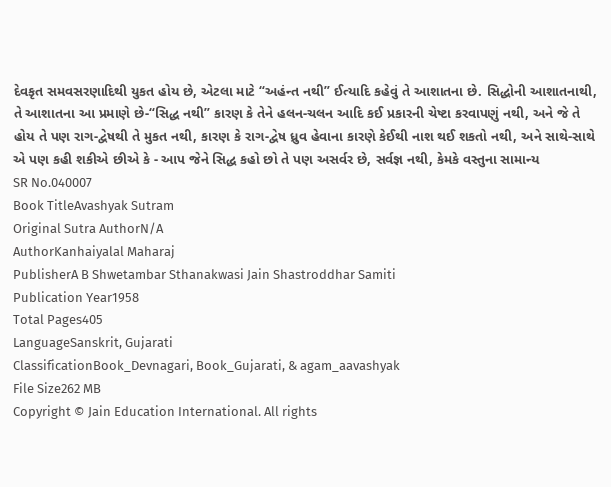દેવકૃત સમવસરણાદિથી યુકત હોય છે, એટલા માટે “અહંન્ત નથી” ઈત્યાદિ કહેવું તે આશાતના છે. સિદ્ધોની આશાતનાથી, તે આશાતના આ પ્રમાણે છે-“સિદ્ધ નથી” કારણ કે તેને હલન-ચલન આદિ કઈ પ્રકારની ચેષ્ટા કરવાપણું નથી, અને જે તે હોય તે પણ રાગ-દ્વેષથી તે મુકત નથી, કારણ કે રાગ-દ્વેષ ધ્રુવ હેવાના કારણે કેઈથી નાશ થઈ શકતો નથી, અને સાથે-સાથે એ પણ કહી શકીએ છીએ કે - આપ જેને સિદ્ધ કહો છો તે પણ અસર્વર છે, સર્વજ્ઞ નથી, કેમકે વસ્તુના સામાન્ય
SR No.040007
Book TitleAvashyak Sutram
Original Sutra AuthorN/A
AuthorKanhaiyalal Maharaj
PublisherA B Shwetambar Sthanakwasi Jain Shastroddhar Samiti
Publication Year1958
Total Pages405
LanguageSanskrit, Gujarati
ClassificationBook_Devnagari, Book_Gujarati, & agam_aavashyak
File Size262 MB
Copyright © Jain Education International. All rights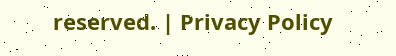reserved. | Privacy Policy